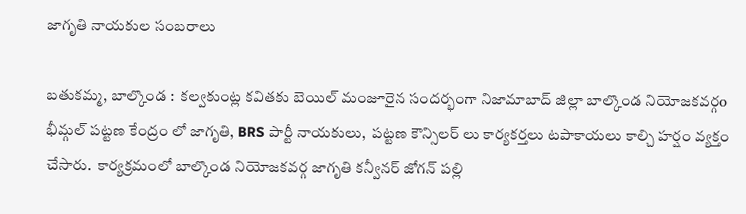జాగృతి నాయకుల సంబరాలు

బతుకమ్మ, బాల్కొండ :  కల్వకుంట్ల కవితకు బెయిల్ మంజూరైన సందర్భంగా నిజామాబాద్ జిల్లా బాల్కొండ నియోజకవర్గo భీమ్గల్ పట్టణ కేంద్రం లో జాగృతి, BRS పార్టీ నాయకులు,  పట్టణ కౌన్సిలర్ లు కార్యకర్తలు టపాకాయలు కాల్చి హర్షం వ్యక్తం చేసారు.  కార్యక్రమంలో బాల్కొండ నియోజకవర్గ జాగృతి కన్వీనర్ జోగన్ పల్లి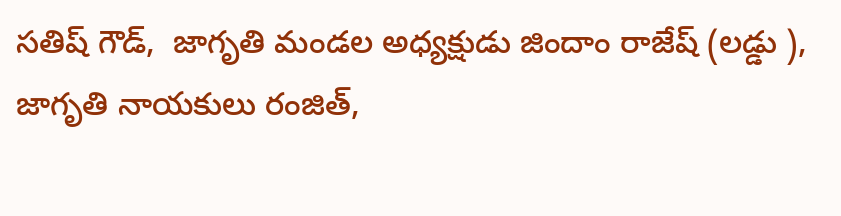సతిష్ గౌడ్,  జాగృతి మండల అధ్యక్షుడు జిందాం రాజేష్ (లడ్డు ), జాగృతి నాయకులు రంజిత్,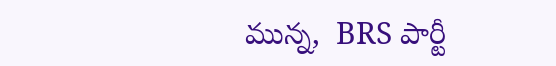మున్న,  BRS పార్టీ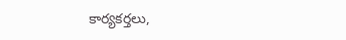కార్యకర్తలు,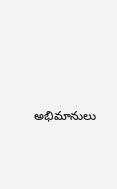అభిమానులు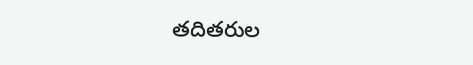తదితరుల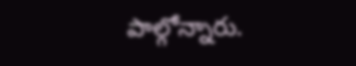పాల్గోన్నారు.